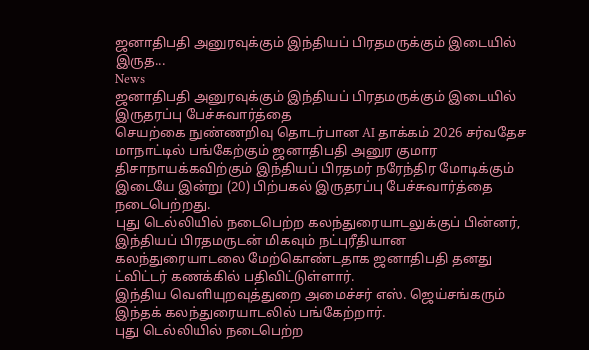ஜனாதிபதி அனுரவுக்கும் இந்தியப் பிரதமருக்கும் இடையில் இருத...
News
ஜனாதிபதி அனுரவுக்கும் இந்தியப் பிரதமருக்கும் இடையில் இருதரப்பு பேச்சுவார்த்தை
செயற்கை நுண்ணறிவு தொடர்பான AI தாக்கம் 2026 சர்வதேச மாநாட்டில் பங்கேற்கும் ஜனாதிபதி அனுர குமார திசாநாயக்கவிற்கும் இந்தியப் பிரதமர் நரேந்திர மோடிக்கும் இடையே இன்று (20) பிற்பகல் இருதரப்பு பேச்சுவார்த்தை நடைபெற்றது.
புது டெல்லியில் நடைபெற்ற கலந்துரையாடலுக்குப் பின்னர், இந்தியப் பிரதமருடன் மிகவும் நட்புரீதியான கலந்துரையாடலை மேற்கொண்டதாக ஜனாதிபதி தனது ட்விட்டர் கணக்கில் பதிவிட்டுள்ளார்.
இந்திய வெளியுறவுத்துறை அமைச்சர் எஸ். ஜெய்சங்கரும் இந்தக் கலந்துரையாடலில் பங்கேற்றார்.
புது டெல்லியில் நடைபெற்ற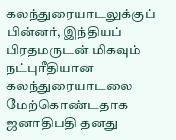கலந்துரையாடலுக்குப் பின்னர், இந்தியப் பிரதமருடன் மிகவும் நட்புரீதியான கலந்துரையாடலை மேற்கொண்டதாக ஜனாதிபதி தனது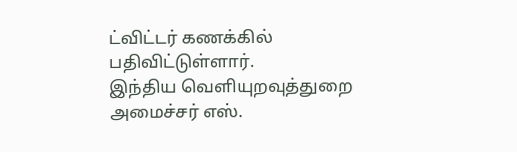ட்விட்டர் கணக்கில் பதிவிட்டுள்ளார்.
இந்திய வெளியுறவுத்துறை அமைச்சர் எஸ்.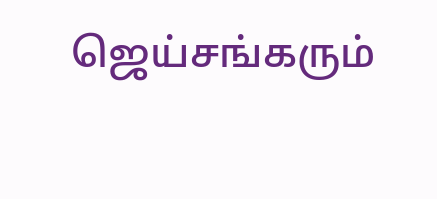ஜெய்சங்கரும்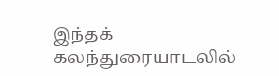இந்தக் கலந்துரையாடலில்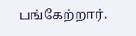பங்கேற்றார்.